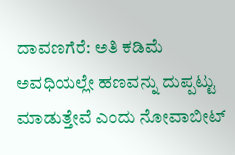ದಾವಣಗೆರೆ: ಅತಿ ಕಡಿಮೆ ಅವಧಿಯಲ್ಲೇ ಹಣವನ್ನು ದುಪ್ಪಟ್ಟು ಮಾಡುತ್ತೇವೆ ಎಂದು ನೋವಾಬೀಟ್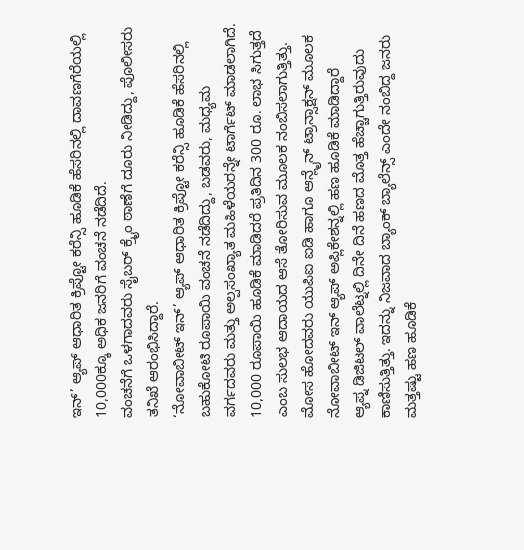ಇನ್’ ಆ್ಯಪ್ ಆಧಾರಿತ ಕ್ರಿಪ್ಟೋ ಕರೆನ್ಸಿ ಹೂಡಿಕೆ ಹೆಸರಿನಲ್ಲಿ ದಾವಣಗೆರೆಯಲ್ಲಿ 10,000ಕ್ಕೂ ಅಧಿಕ ಜನರಿಗೆ ವಂಚನೆ ನಡೆದಿದೆ.
ವಂಚನೆಗೆ ಒಳಗಾದವರು ಸೈಬರ್ ಕ್ರೈಂ ಠಾಣೆಗೆ ದೂರು ನೀಡಿದ್ದು, ಪೊಲೀಸರು ತನಿಖೆ ಆರಂಭಿಸಿದ್ದಾರೆ.
‘ನೋವಾಬೀಟ್ ಇನ್’ ಆ್ಯಪ್ ಆಧಾರಿತ ಕ್ರಿಪ್ಟೋ ಕರೆನ್ಸಿ ಹೂಡಿಕೆ ಹೆಸರಿನಲ್ಲಿ ಬಹುಕೋಟಿ ರೂಪಾಯಿ ವಂಚನೆ ನಡೆದಿದ್ದು, ಬಡವರು, ಮಧ್ಯಮ ವರ್ಗದವರು ಮತ್ತು ಅಲ್ಪಸಂಖ್ಯಾತ ಮಹಿಳೆಯರನ್ನೇ ಟಾರ್ಗೆಟ್ ಮಾಡಲಾಗಿದೆ.
10,000 ರೂಪಾಯಿ ಹೂಡಿಕೆ ಮಾಡಿದರೆ ಪ್ರತಿದಿನ 300 ರೂ. ಲಾಭ ಸಿಗುತ್ತದೆ ಎಂಬ ಸುಲಭ ಆದಾಯದ ಆಸೆ ತೋರಿಸುವ ಮೂಲಕ ನಂಬಿಸಲಾಗುತ್ತಿತ್ತು. ಮೋಸ ಹೋದವರು ಯುಪಿಐ ಐಡಿ ಹಾಗೂ ಆನ್ಲೈನ್ ಟ್ರಾನ್ಸಾಕ್ಷನ್ ಮೂಲಕ ನೋವಾಬೀಟ್ ಇನ್ ಆ್ಯಪ್ ಅಪ್ಲಿಕೇಶನ್ನಲ್ಲಿ ಹಣ ಹೂಡಿಕೆ ಮಾಡಿದ್ದಾರೆ
ಆ್ಯಪ್ನ ಡಿಜಿಟಲ್ ವಾಲೆಟ್ನಲ್ಲಿ ದಿನೇ ದಿನೆ ಹಣದ ಮೊತ್ತ ಹೆಚ್ಚಾಗುತ್ತಿರುವುದು ಕಾಣಿಸುತ್ತಿತ್ತು. ಇದನ್ನು ನಿಜವಾದ ಬ್ಯಾಂಕ್ ಬ್ಯಾಲೆನ್ಸ್ ಎಂದೇ ನಂಬಿದ್ದ ಜನರು ಮತ್ತಷ್ಟು ಹಣ ಹೂಡಿಕೆ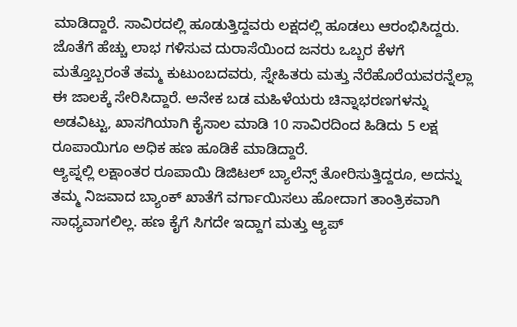ಮಾಡಿದ್ದಾರೆ. ಸಾವಿರದಲ್ಲಿ ಹೂಡುತ್ತಿದ್ದವರು ಲಕ್ಷದಲ್ಲಿ ಹೂಡಲು ಆರಂಭಿಸಿದ್ದರು.
ಜೊತೆಗೆ ಹೆಚ್ಚು ಲಾಭ ಗಳಿಸುವ ದುರಾಸೆಯಿಂದ ಜನರು ಒಬ್ಬರ ಕೆಳಗೆ ಮತ್ತೊಬ್ಬರಂತೆ ತಮ್ಮ ಕುಟುಂಬದವರು, ಸ್ನೇಹಿತರು ಮತ್ತು ನೆರೆಹೊರೆಯವರನ್ನೆಲ್ಲಾ ಈ ಜಾಲಕ್ಕೆ ಸೇರಿಸಿದ್ದಾರೆ. ಅನೇಕ ಬಡ ಮಹಿಳೆಯರು ಚಿನ್ನಾಭರಣಗಳನ್ನು ಅಡವಿಟ್ಟು, ಖಾಸಗಿಯಾಗಿ ಕೈಸಾಲ ಮಾಡಿ 10 ಸಾವಿರದಿಂದ ಹಿಡಿದು 5 ಲಕ್ಷ ರೂಪಾಯಿಗೂ ಅಧಿಕ ಹಣ ಹೂಡಿಕೆ ಮಾಡಿದ್ದಾರೆ.
ಆ್ಯಪ್ನಲ್ಲಿ ಲಕ್ಷಾಂತರ ರೂಪಾಯಿ ಡಿಜಿಟಲ್ ಬ್ಯಾಲೆನ್ಸ್ ತೋರಿಸುತ್ತಿದ್ದರೂ, ಅದನ್ನು ತಮ್ಮ ನಿಜವಾದ ಬ್ಯಾಂಕ್ ಖಾತೆಗೆ ವರ್ಗಾಯಿಸಲು ಹೋದಾಗ ತಾಂತ್ರಿಕವಾಗಿ ಸಾಧ್ಯವಾಗಲಿಲ್ಲ. ಹಣ ಕೈಗೆ ಸಿಗದೇ ಇದ್ದಾಗ ಮತ್ತು ಆ್ಯಪ್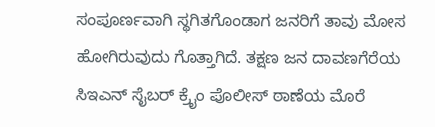ಸಂಪೂರ್ಣವಾಗಿ ಸ್ಥಗಿತಗೊಂಡಾಗ ಜನರಿಗೆ ತಾವು ಮೋಸ ಹೋಗಿರುವುದು ಗೊತ್ತಾಗಿದೆ. ತಕ್ಷಣ ಜನ ದಾವಣಗೆರೆಯ ಸಿಇಎನ್ ಸೈಬರ್ ಕ್ರೈಂ ಪೊಲೀಸ್ ಠಾಣೆಯ ಮೊರೆ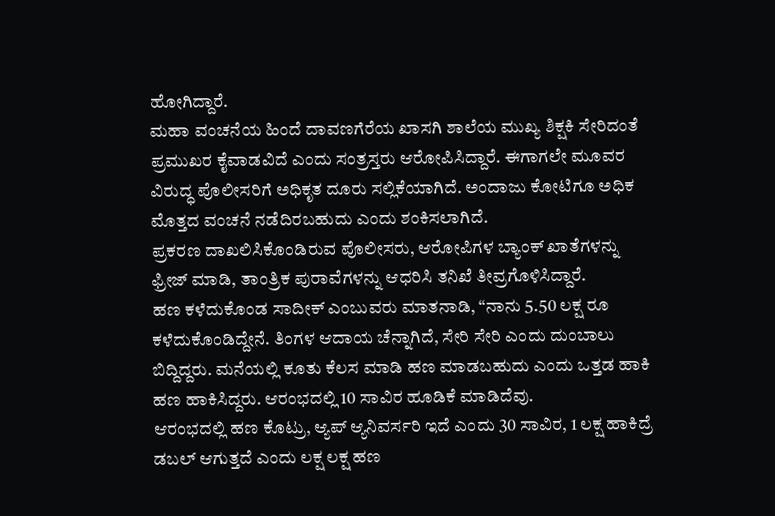ಹೋಗಿದ್ದಾರೆ.
ಮಹಾ ವಂಚನೆಯ ಹಿಂದೆ ದಾವಣಗೆರೆಯ ಖಾಸಗಿ ಶಾಲೆಯ ಮುಖ್ಯ ಶಿಕ್ಷಕಿ ಸೇರಿದಂತೆ ಪ್ರಮುಖರ ಕೈವಾಡವಿದೆ ಎಂದು ಸಂತ್ರಸ್ತರು ಆರೋಪಿಸಿದ್ದಾರೆ. ಈಗಾಗಲೇ ಮೂವರ ವಿರುದ್ಧ ಪೊಲೀಸರಿಗೆ ಅಧಿಕೃತ ದೂರು ಸಲ್ಲಿಕೆಯಾಗಿದೆ. ಅಂದಾಜು ಕೋಟಿಗೂ ಅಧಿಕ ಮೊತ್ತದ ವಂಚನೆ ನಡೆದಿರಬಹುದು ಎಂದು ಶಂಕಿಸಲಾಗಿದೆ.
ಪ್ರಕರಣ ದಾಖಲಿಸಿಕೊಂಡಿರುವ ಪೊಲೀಸರು, ಆರೋಪಿಗಳ ಬ್ಯಾಂಕ್ ಖಾತೆಗಳನ್ನು ಫ್ರೀಜ್ ಮಾಡಿ, ತಾಂತ್ರಿಕ ಪುರಾವೆಗಳನ್ನು ಆಧರಿಸಿ ತನಿಖೆ ತೀವ್ರಗೊಳಿಸಿದ್ದಾರೆ.
ಹಣ ಕಳೆದುಕೊಂಡ ಸಾದೀಕ್ ಎಂಬುವರು ಮಾತನಾಡಿ, “ನಾನು 5.50 ಲಕ್ಷ ರೂ ಕಳೆದುಕೊಂಡಿದ್ದೇನೆ. ತಿಂಗಳ ಆದಾಯ ಚೆನ್ನಾಗಿದೆ, ಸೇರಿ ಸೇರಿ ಎಂದು ದುಂಬಾಲು ಬಿದ್ದಿದ್ದರು. ಮನೆಯಲ್ಲಿ ಕೂತು ಕೆಲಸ ಮಾಡಿ ಹಣ ಮಾಡಬಹುದು ಎಂದು ಒತ್ತಡ ಹಾಕಿ ಹಣ ಹಾಕಿಸಿದ್ದರು. ಆರಂಭದಲ್ಲಿ 10 ಸಾವಿರ ಹೂಡಿಕೆ ಮಾಡಿದೆವು.
ಆರಂಭದಲ್ಲಿ ಹಣ ಕೊಟ್ರು, ಆ್ಯಪ್ ಆ್ಯನಿವರ್ಸರಿ ಇದೆ ಎಂದು 30 ಸಾವಿರ, 1 ಲಕ್ಷ ಹಾಕಿದ್ರೆ ಡಬಲ್ ಆಗುತ್ತದೆ ಎಂದು ಲಕ್ಷ ಲಕ್ಷ ಹಣ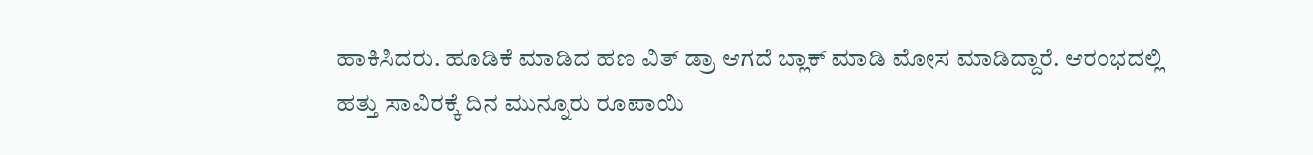ಹಾಕಿಸಿದರು. ಹೂಡಿಕೆ ಮಾಡಿದ ಹಣ ವಿತ್ ಡ್ರಾ ಆಗದೆ ಬ್ಲಾಕ್ ಮಾಡಿ ಮೋಸ ಮಾಡಿದ್ದಾರೆ. ಆರಂಭದಲ್ಲಿ ಹತ್ತು ಸಾವಿರಕ್ಕೆ ದಿನ ಮುನ್ನೂರು ರೂಪಾಯಿ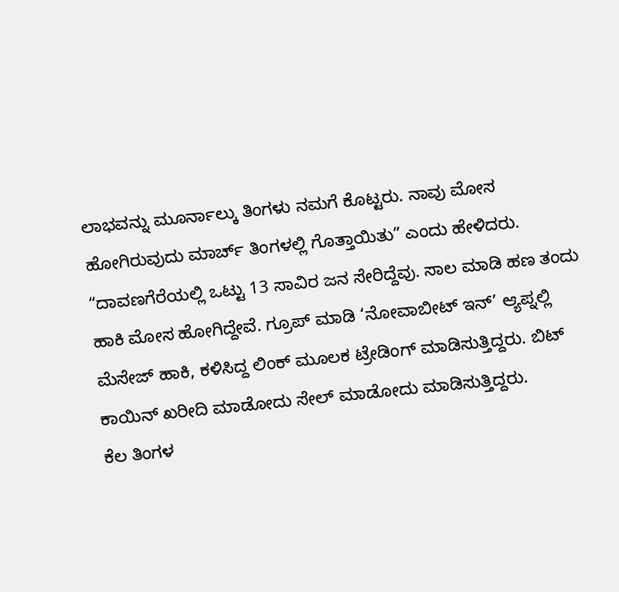ಲಾಭವನ್ನು ಮೂರ್ನಾಲ್ಕು ತಿಂಗಳು ನಮಗೆ ಕೊಟ್ಟರು. ನಾವು ಮೋಸ ಹೋಗಿರುವುದು ಮಾರ್ಚ್ ತಿಂಗಳಲ್ಲಿ ಗೊತ್ತಾಯಿತು” ಎಂದು ಹೇಳಿದರು.
“ದಾವಣಗೆರೆಯಲ್ಲಿ ಒಟ್ಟು 13 ಸಾವಿರ ಜನ ಸೇರಿದ್ದೆವು. ಸಾಲ ಮಾಡಿ ಹಣ ತಂದು ಹಾಕಿ ಮೋಸ ಹೋಗಿದ್ದೇವೆ. ಗ್ರೂಪ್ ಮಾಡಿ ‘ನೋವಾಬೀಟ್ ಇನ್’ ಆ್ಯಪ್ನಲ್ಲಿ ಮೆಸೇಜ್ ಹಾಕಿ, ಕಳಿಸಿದ್ದ ಲಿಂಕ್ ಮೂಲಕ ಟ್ರೇಡಿಂಗ್ ಮಾಡಿಸುತ್ತಿದ್ದರು. ಬಿಟ್ ಕಾಯಿನ್ ಖರೀದಿ ಮಾಡೋದು ಸೇಲ್ ಮಾಡೋದು ಮಾಡಿಸುತ್ತಿದ್ದರು.
ಕೆಲ ತಿಂಗಳ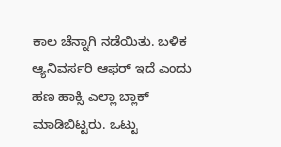ಕಾಲ ಚೆನ್ನಾಗಿ ನಡೆಯಿತು. ಬಳಿಕ ಆ್ಯನಿವರ್ಸರಿ ಆಫರ್ ಇದೆ ಎಂದು ಹಣ ಹಾಕ್ಸಿ ಎಲ್ಲಾ ಬ್ಲಾಕ್ ಮಾಡಿಬಿಟ್ಟರು. ಒಟ್ಟು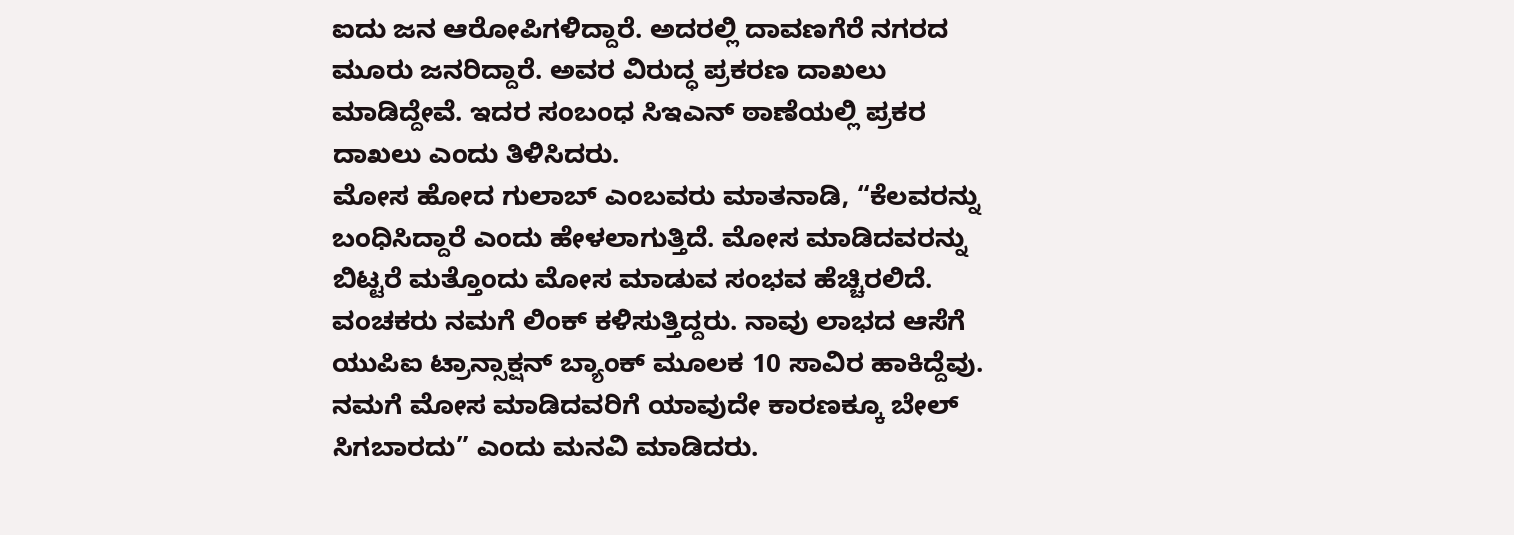ಐದು ಜನ ಆರೋಪಿಗಳಿದ್ದಾರೆ. ಅದರಲ್ಲಿ ದಾವಣಗೆರೆ ನಗರದ ಮೂರು ಜನರಿದ್ದಾರೆ. ಅವರ ವಿರುದ್ಧ ಪ್ರಕರಣ ದಾಖಲು ಮಾಡಿದ್ದೇವೆ. ಇದರ ಸಂಬಂಧ ಸಿಇಎನ್ ಠಾಣೆಯಲ್ಲಿ ಪ್ರಕರ ದಾಖಲು ಎಂದು ತಿಳಿಸಿದರು.
ಮೋಸ ಹೋದ ಗುಲಾಬ್ ಎಂಬವರು ಮಾತನಾಡಿ, “ಕೆಲವರನ್ನು ಬಂಧಿಸಿದ್ದಾರೆ ಎಂದು ಹೇಳಲಾಗುತ್ತಿದೆ. ಮೋಸ ಮಾಡಿದವರನ್ನು ಬಿಟ್ಟರೆ ಮತ್ತೊಂದು ಮೋಸ ಮಾಡುವ ಸಂಭವ ಹೆಚ್ಚಿರಲಿದೆ. ವಂಚಕರು ನಮಗೆ ಲಿಂಕ್ ಕಳಿಸುತ್ತಿದ್ದರು. ನಾವು ಲಾಭದ ಆಸೆಗೆ ಯುಪಿಐ ಟ್ರಾನ್ಸಾಕ್ಷನ್ ಬ್ಯಾಂಕ್ ಮೂಲಕ 10 ಸಾವಿರ ಹಾಕಿದ್ದೆವು. ನಮಗೆ ಮೋಸ ಮಾಡಿದವರಿಗೆ ಯಾವುದೇ ಕಾರಣಕ್ಕೂ ಬೇಲ್ ಸಿಗಬಾರದು” ಎಂದು ಮನವಿ ಮಾಡಿದರು.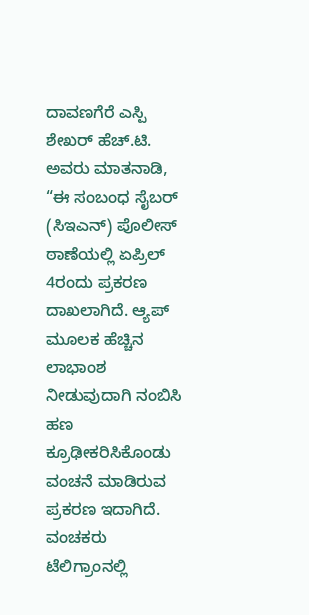ದಾವಣಗೆರೆ ಎಸ್ಪಿ ಶೇಖರ್ ಹೆಚ್.ಟಿ. ಅವರು ಮಾತನಾಡಿ, “ಈ ಸಂಬಂಧ ಸೈಬರ್ (ಸಿಇಎನ್) ಪೊಲೀಸ್ ಠಾಣೆಯಲ್ಲಿ ಏಪ್ರಿಲ್ 4ರಂದು ಪ್ರಕರಣ ದಾಖಲಾಗಿದೆ. ಆ್ಯಪ್ ಮೂಲಕ ಹೆಚ್ಚಿನ ಲಾಭಾಂಶ ನೀಡುವುದಾಗಿ ನಂಬಿಸಿ ಹಣ ಕ್ರೂಢೀಕರಿಸಿಕೊಂಡು ವಂಚನೆ ಮಾಡಿರುವ ಪ್ರಕರಣ ಇದಾಗಿದೆ. ವಂಚಕರು ಟೆಲಿಗ್ರಾಂನಲ್ಲಿ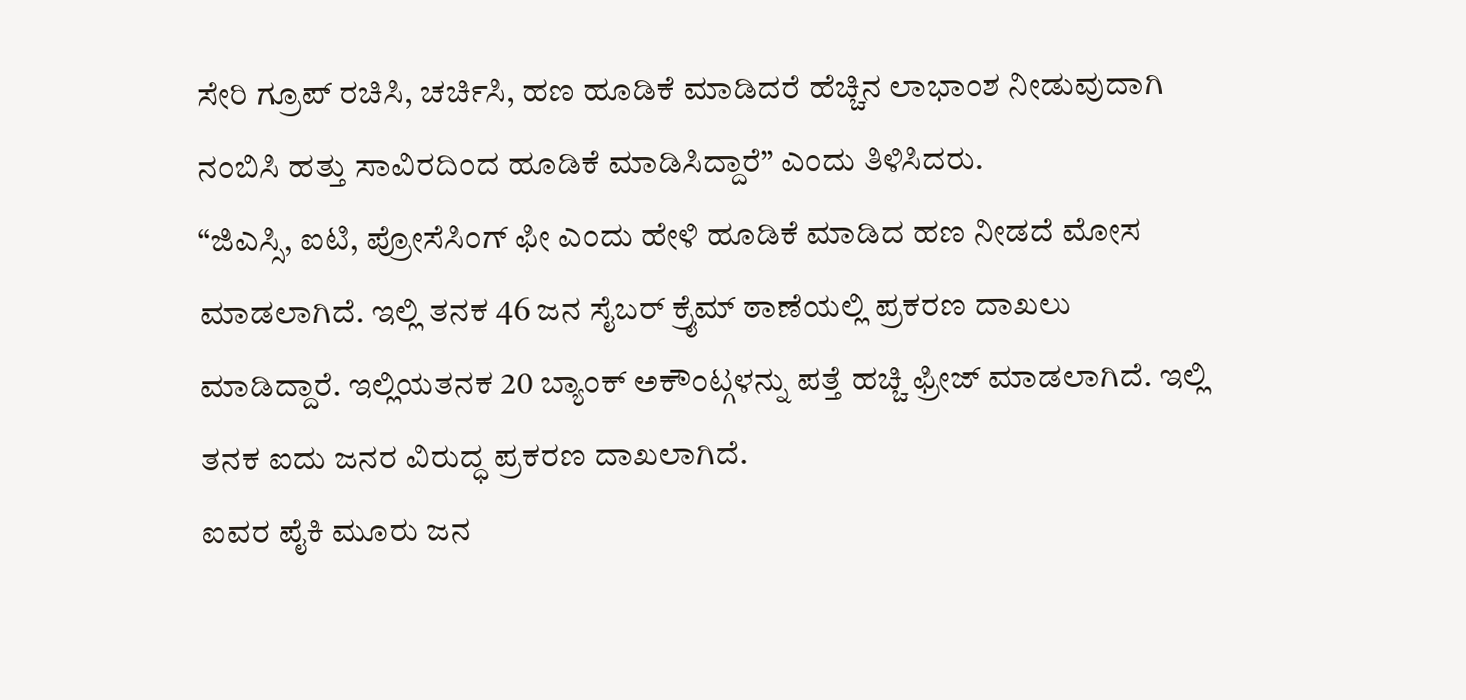ಸೇರಿ ಗ್ರೂಪ್ ರಚಿಸಿ, ಚರ್ಚಿಸಿ, ಹಣ ಹೂಡಿಕೆ ಮಾಡಿದರೆ ಹೆಚ್ಚಿನ ಲಾಭಾಂಶ ನೀಡುವುದಾಗಿ ನಂಬಿಸಿ ಹತ್ತು ಸಾವಿರದಿಂದ ಹೂಡಿಕೆ ಮಾಡಿಸಿದ್ದಾರೆ” ಎಂದು ತಿಳಿಸಿದರು.
“ಜಿಎಸ್ಸಿ, ಐಟಿ, ಪ್ರೋಸೆಸಿಂಗ್ ಫೀ ಎಂದು ಹೇಳಿ ಹೂಡಿಕೆ ಮಾಡಿದ ಹಣ ನೀಡದೆ ಮೋಸ ಮಾಡಲಾಗಿದೆ. ಇಲ್ಲಿ ತನಕ 46 ಜನ ಸೈಬರ್ ಕ್ರೈಮ್ ಠಾಣೆಯಲ್ಲಿ ಪ್ರಕರಣ ದಾಖಲು ಮಾಡಿದ್ದಾರೆ. ಇಲ್ಲಿಯತನಕ 20 ಬ್ಯಾಂಕ್ ಅಕೌಂಟ್ಗಳನ್ನು ಪತ್ತೆ ಹಚ್ಚಿ ಫ್ರೀಜ್ ಮಾಡಲಾಗಿದೆ. ಇಲ್ಲಿ ತನಕ ಐದು ಜನರ ವಿರುದ್ಧ ಪ್ರಕರಣ ದಾಖಲಾಗಿದೆ.
ಐವರ ಪೈಕಿ ಮೂರು ಜನ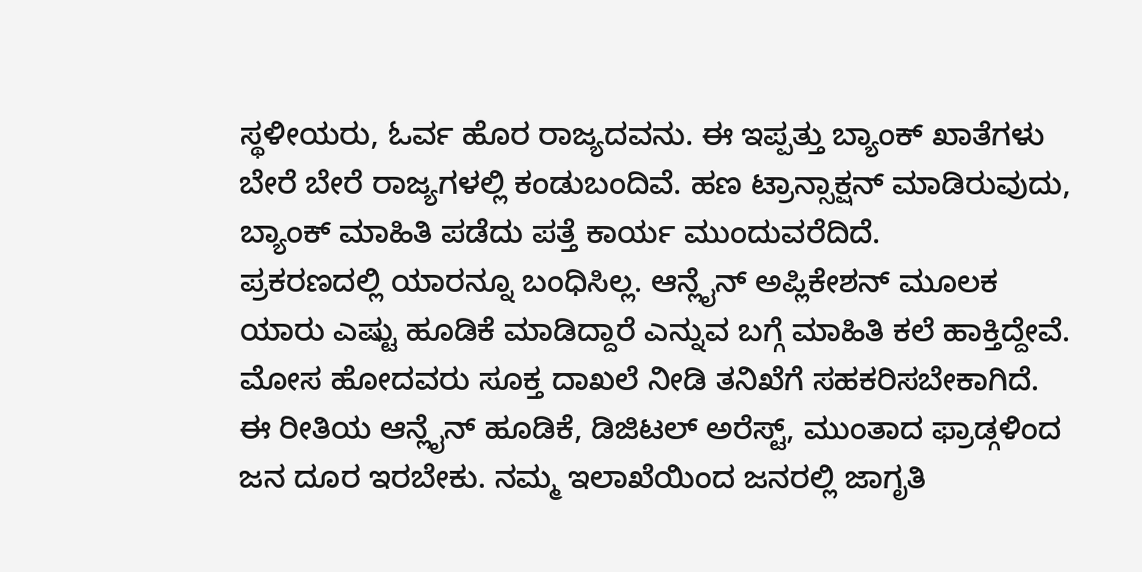ಸ್ಥಳೀಯರು, ಓರ್ವ ಹೊರ ರಾಜ್ಯದವನು. ಈ ಇಪ್ಪತ್ತು ಬ್ಯಾಂಕ್ ಖಾತೆಗಳು ಬೇರೆ ಬೇರೆ ರಾಜ್ಯಗಳಲ್ಲಿ ಕಂಡುಬಂದಿವೆ. ಹಣ ಟ್ರಾನ್ಸಾಕ್ಷನ್ ಮಾಡಿರುವುದು, ಬ್ಯಾಂಕ್ ಮಾಹಿತಿ ಪಡೆದು ಪತ್ತೆ ಕಾರ್ಯ ಮುಂದುವರೆದಿದೆ.
ಪ್ರಕರಣದಲ್ಲಿ ಯಾರನ್ನೂ ಬಂಧಿಸಿಲ್ಲ. ಆನ್ಲೈನ್ ಅಪ್ಲಿಕೇಶನ್ ಮೂಲಕ ಯಾರು ಎಷ್ಟು ಹೂಡಿಕೆ ಮಾಡಿದ್ದಾರೆ ಎನ್ನುವ ಬಗ್ಗೆ ಮಾಹಿತಿ ಕಲೆ ಹಾಕ್ತಿದ್ದೇವೆ. ಮೋಸ ಹೋದವರು ಸೂಕ್ತ ದಾಖಲೆ ನೀಡಿ ತನಿಖೆಗೆ ಸಹಕರಿಸಬೇಕಾಗಿದೆ. ಈ ರೀತಿಯ ಆನ್ಲೈನ್ ಹೂಡಿಕೆ, ಡಿಜಿಟಲ್ ಅರೆಸ್ಟ್, ಮುಂತಾದ ಫ್ರಾಡ್ಗಳಿಂದ ಜನ ದೂರ ಇರಬೇಕು. ನಮ್ಮ ಇಲಾಖೆಯಿಂದ ಜನರಲ್ಲಿ ಜಾಗೃತಿ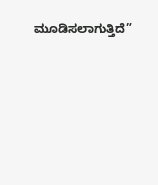ಮೂಡಿಸಲಾಗುತ್ತಿದೆ”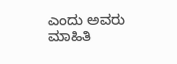ಎಂದು ಅವರು ಮಾಹಿತಿ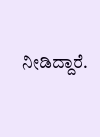ನೀಡಿದ್ದಾರೆ.